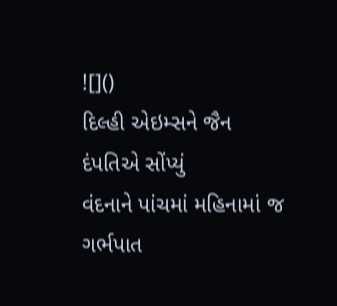![]()
દિલ્હી એઇમ્સને જૈન દંપતિએ સોંપ્યું
વંદનાને પાંચમાં મહિનામાં જ ગર્ભપાત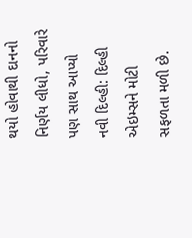થયો હોવાથી દાનનો નિર્ણય લીધો, પરિવારે પણ સાથ આપ્યો
નવી દિલ્હી: દિલ્હી એઇમ્સને મોટી સફળતા મળી છે.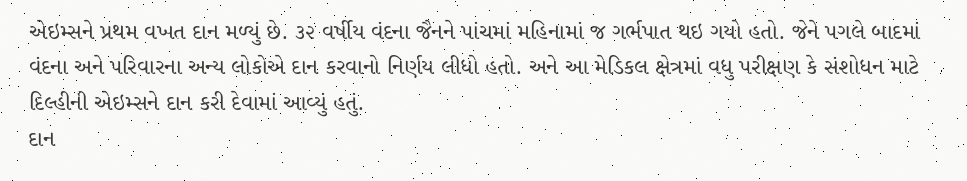એઇમ્સને પ્રથમ વખત દાન મળ્યું છે. ૩૨ વર્ષીય વંદના જૈનને પાંચમાં મહિનામાં જ ગર્ભપાત થઇ ગયો હતો. જેને પગલે બાદમાં વંદના અને પરિવારના અન્ય લોકોએ દાન કરવાનો નિર્ણય લીધો હતો. અને આ મેડિકલ ક્ષેત્રમાં વધુ પરીક્ષણ કે સંશોધન માટે દિલ્હીની એઇમ્સને દાન કરી દેવામાં આવ્યું હતું.
દાન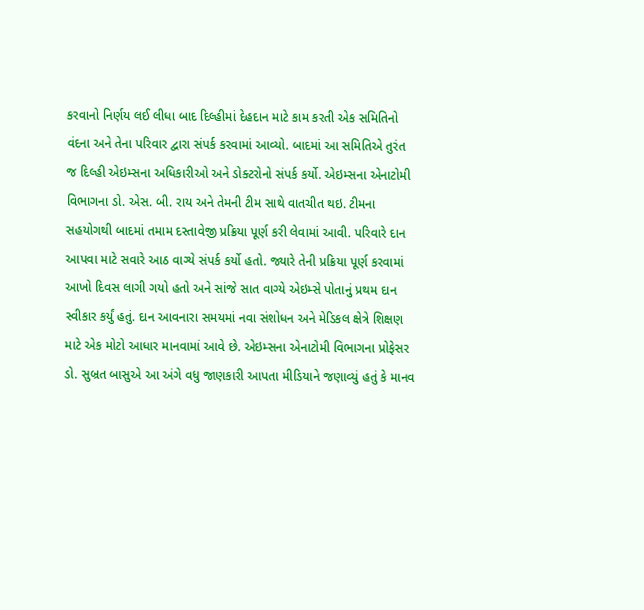કરવાનો નિર્ણય લઈ લીધા બાદ દિલ્હીમાં દેહદાન માટે કામ કરતી એક સમિતિનો વંદના અને તેના પરિવાર દ્વારા સંપર્ક કરવામાં આવ્યો. બાદમાં આ સમિતિએ તુરંત જ દિલ્હી એઇમ્સના અધિકારીઓ અને ડોક્ટરોનો સંપર્ક કર્યો. એઇમ્સના એનાટોમી વિભાગના ડો. એસ. બી. રાય અને તેમની ટીમ સાથે વાતચીત થઇ. ટીમના સહયોગથી બાદમાં તમામ દસ્તાવેજી પ્રક્રિયા પૂર્ણ કરી લેવામાં આવી. પરિવારે દાન આપવા માટે સવારે આઠ વાગ્યે સંપર્ક કર્યો હતો. જ્યારે તેની પ્રક્રિયા પૂર્ણ કરવામાં આખો દિવસ લાગી ગયો હતો અને સાંજે સાત વાગ્યે એઇમ્સે પોતાનું પ્રથમ દાન સ્વીકાર કર્યું હતું. દાન આવનારા સમયમાં નવા સંશોધન અને મેડિકલ ક્ષેત્રે શિક્ષણ માટે એક મોટો આધાર માનવામાં આવે છે. એઇમ્સના એનાટોમી વિભાગના પ્રોફેસર ડો. સુબ્રત બાસુએ આ અંગે વધુ જાણકારી આપતા મીડિયાને જણાવ્યું હતું કે માનવ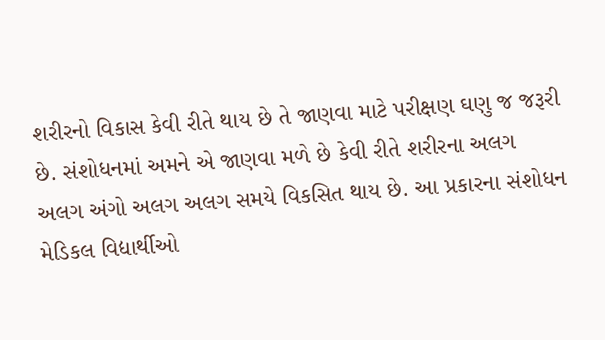શરીરનો વિકાસ કેવી રીતે થાય છે તે જાણવા માટે પરીક્ષણ ઘણુ જ જરૂરી છે. સંશોધનમાં અમને એ જાણવા મળે છે કેવી રીતે શરીરના અલગ અલગ અંગો અલગ અલગ સમયે વિકસિત થાય છે. આ પ્રકારના સંશોધન મેડિકલ વિદ્યાર્થીઓ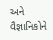અને વૈજ્ઞાનિકોને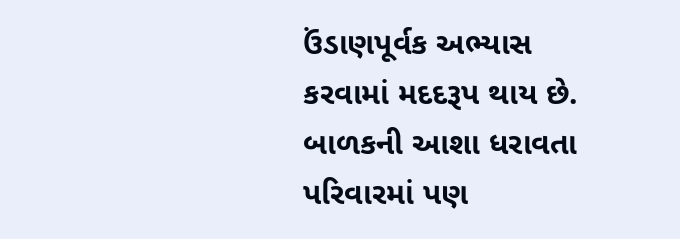ઉંડાણપૂર્વક અભ્યાસ કરવામાં મદદરૂપ થાય છે. બાળકની આશા ધરાવતા પરિવારમાં પણ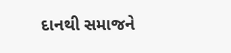દાનથી સમાજને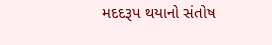મદદરૂપ થયાનો સંતોષ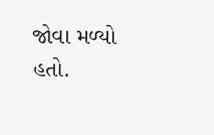જોવા મળ્યો હતો.